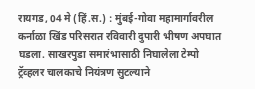रायगड, 04 मे (हिं.स.) : मुंबई-गोवा महामार्गावरील कर्नाळा खिंड परिसरात रविवारी दुपारी भीषण अपघात घडला. साखरपुडा समारंभासाठी निघालेला टेम्पो ट्रॅव्हलर चालकाचे नियंत्रण सुटल्याने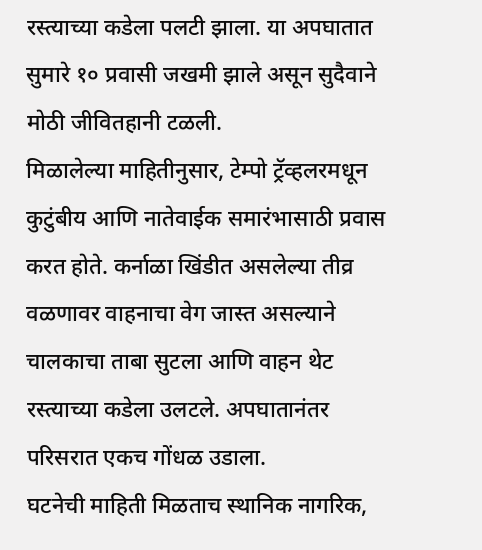रस्त्याच्या कडेला पलटी झाला. या अपघातात सुमारे १० प्रवासी जखमी झाले असून सुदैवाने मोठी जीवितहानी टळली.
मिळालेल्या माहितीनुसार, टेम्पो ट्रॅव्हलरमधून कुटुंबीय आणि नातेवाईक समारंभासाठी प्रवास करत होते. कर्नाळा खिंडीत असलेल्या तीव्र वळणावर वाहनाचा वेग जास्त असल्याने चालकाचा ताबा सुटला आणि वाहन थेट रस्त्याच्या कडेला उलटले. अपघातानंतर परिसरात एकच गोंधळ उडाला.
घटनेची माहिती मिळताच स्थानिक नागरिक,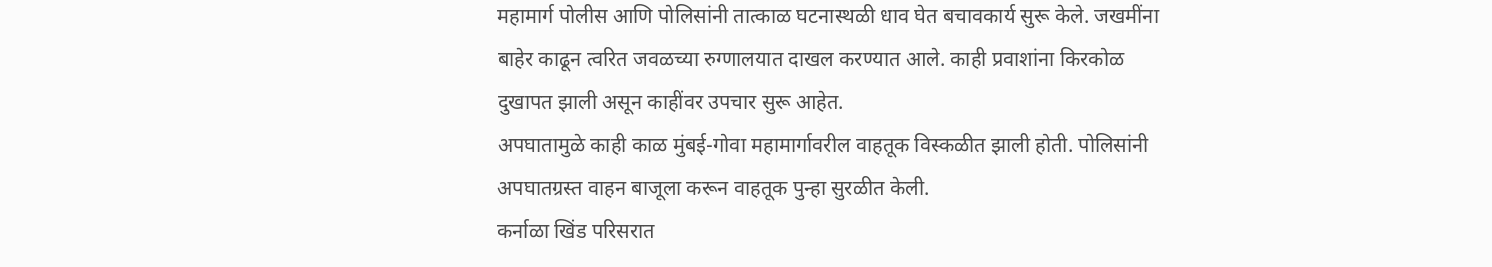महामार्ग पोलीस आणि पोलिसांनी तात्काळ घटनास्थळी धाव घेत बचावकार्य सुरू केले. जखमींना बाहेर काढून त्वरित जवळच्या रुग्णालयात दाखल करण्यात आले. काही प्रवाशांना किरकोळ दुखापत झाली असून काहींवर उपचार सुरू आहेत.
अपघातामुळे काही काळ मुंबई-गोवा महामार्गावरील वाहतूक विस्कळीत झाली होती. पोलिसांनी अपघातग्रस्त वाहन बाजूला करून वाहतूक पुन्हा सुरळीत केली.
कर्नाळा खिंड परिसरात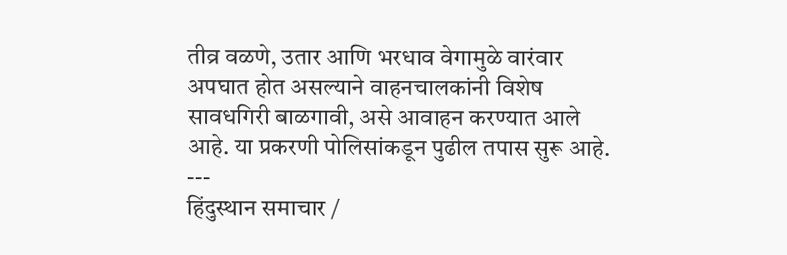तीव्र वळणे, उतार आणि भरधाव वेगामुळे वारंवार अपघात होत असल्याने वाहनचालकांनी विशेष सावधगिरी बाळगावी, असे आवाहन करण्यात आले आहे. या प्रकरणी पोलिसांकडून पुढील तपास सुरू आहे.
---
हिंदुस्थान समाचार /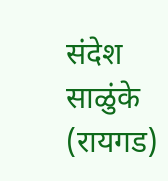संदेश साळुंके (रायगड)